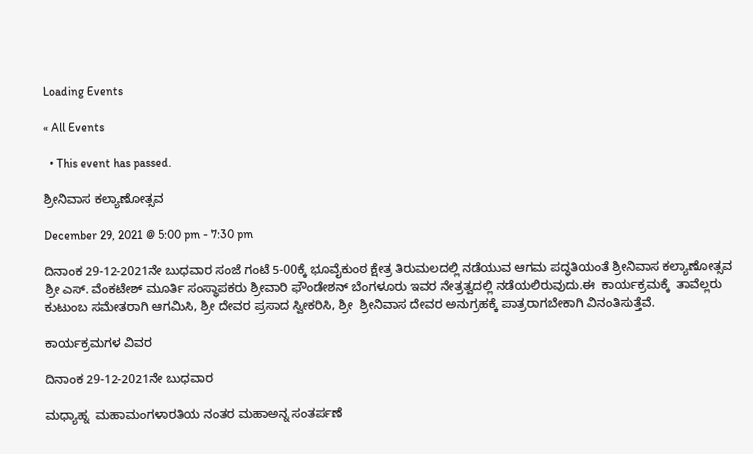Loading Events

« All Events

  • This event has passed.

ಶ್ರೀನಿವಾಸ ಕಲ್ಯಾಣೋತ್ಸವ

December 29, 2021 @ 5:00 pm - 7:30 pm

ದಿನಾಂಕ 29-12-2021ನೇ ಬುಧವಾರ ಸಂಜೆ ಗಂಟೆ 5-00ಕ್ಕೆ ಭೂವೈಕುಂಠ ಕ್ಷೇತ್ರ ತಿರುಮಲದಲ್ಲಿ ನಡೆಯುವ ಆಗಮ ಪದ್ಧತಿಯಂತೆ ಶ್ರೀನಿವಾಸ ಕಲ್ಯಾಣೋತ್ಸವ ಶ್ರೀ ಎಸ್. ವೆಂಕಟೇಶ್ ಮೂರ್ತಿ ಸಂಸ್ಥಾಪಕರು ಶ್ರೀವಾರಿ ಫೌಂಡೇಶನ್ ಬೆಂಗಳೂರು ಇವರ ನೇತ್ರತ್ವದಲ್ಲಿ ನಡೆಯಲಿರುವುದು.ಈ  ಕಾರ್ಯಕ್ರಮಕ್ಕೆ  ತಾವೆಲ್ಲರು ಕುಟುಂಬ ಸಮೇತರಾಗಿ ಆಗಮಿಸಿ, ಶ್ರೀ ದೇವರ ಪ್ರಸಾದ ಸ್ವೀಕರಿಸಿ, ಶ್ರೀ  ಶ್ರೀನಿವಾಸ ದೇವರ ಅನುಗ್ರಹಕ್ಕೆ ಪಾತ್ರರಾಗಬೇಕಾಗಿ ವಿನಂತಿಸುತ್ತೆವೆ.

ಕಾರ್ಯಕ್ರಮಗಳ ವಿವರ

ದಿನಾಂಕ 29-12-2021ನೇ ಬುಧವಾರ

ಮಧ್ಯಾಹ್ನ  ಮಹಾಮಂಗಳಾರತಿಯ ನಂತರ ಮಹಾಅನ್ನ ಸಂತರ್ಪಣೆ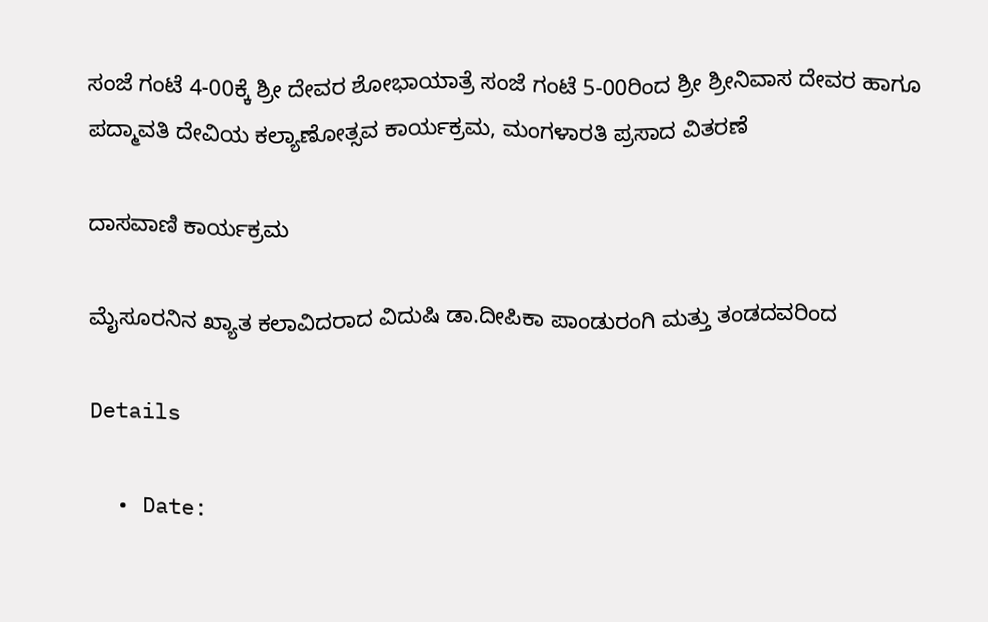ಸಂಜೆ ಗಂಟೆ 4-00ಕ್ಕೆ ಶ್ರೀ ದೇವರ ಶೋಭಾಯಾತ್ರೆ ಸಂಜೆ ಗಂಟೆ 5-00ರಿಂದ ಶ್ರೀ ಶ್ರೀನಿವಾಸ ದೇವರ ಹಾಗೂ ಪದ್ಮಾವತಿ ದೇವಿಯ ಕಲ್ಯಾಣೋತ್ಸವ ಕಾರ್ಯಕ್ರಮ, ಮಂಗಳಾರತಿ ಪ್ರಸಾದ ವಿತರಣೆ

ದಾಸವಾಣಿ ಕಾರ್ಯಕ್ರಮ

ಮೈಸೂರನಿನ ಖ್ಯಾತ ಕಲಾವಿದರಾದ ವಿದುಷಿ ಡಾ.ದೀಪಿಕಾ ಪಾಂಡುರಂಗಿ ಮತ್ತು ತಂಡದವರಿಂದ

Details

  • Date: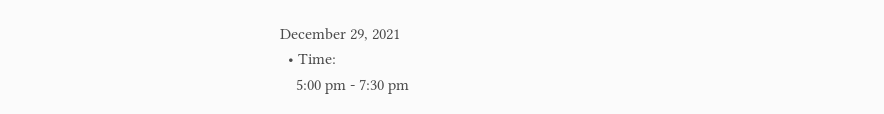December 29, 2021
  • Time:
    5:00 pm - 7:30 pm